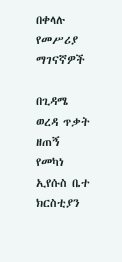በቀላሉ የመሥሪያ ማገናኛዎች

በጊዳሜ ወረዳ ጥቃት ዘጠኝ የመካነ ኢየሱስ ቤተ ክርስቲያን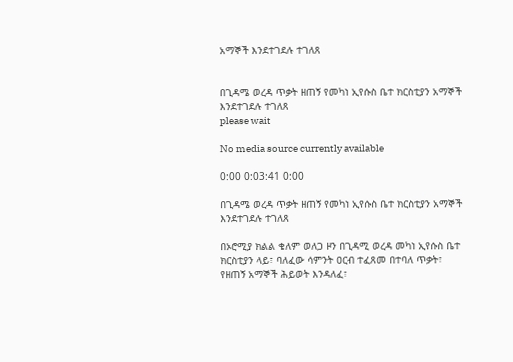አማኞች እንደተገደሉ ተገለጸ


በጊዳሜ ወረዳ ጥቃት ዘጠኝ የመካነ ኢየሱስ ቤተ ክርስቲያን አማኞች እንደተገደሉ ተገለጸ
please wait

No media source currently available

0:00 0:03:41 0:00

በጊዳሜ ወረዳ ጥቃት ዘጠኝ የመካነ ኢየሱስ ቤተ ክርስቲያን አማኞች እንደተገደሉ ተገለጸ

በኦሮሚያ ክልል ቄለም ወለጋ ዞን በጊዳሚ ወረዳ መካነ ኢየሱስ ቤተ ክርስቲያን ላይ፣ ባለፈው ሳምንት ዐርብ ተፈጸመ በተባለ ጥቃት፣ የዘጠኝ አማኞች ሕይወት እንዳለፈ፣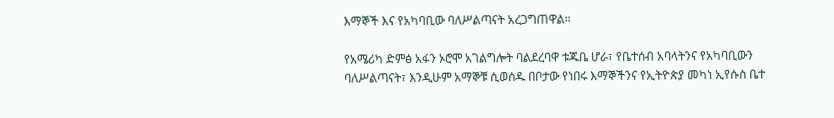እማኞች እና የአካባቢው ባለሥልጣናት አረጋግጠዋል።

የአሜሪካ ድምፅ አፋን ኦሮሞ አገልግሎት ባልደረባዋ ቱጁቤ ሆራ፣ የቤተሰብ አባላትንና የአካባቢውን ባለሥልጣናት፣ እንዲሁም አማኞቹ ሲወሰዱ በቦታው የነበሩ እማኞችንና የኢትዮጵያ መካነ ኢየሱስ ቤተ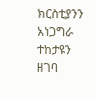ክርስቲያንን አነጋግራ ተከታዩን ዘገባ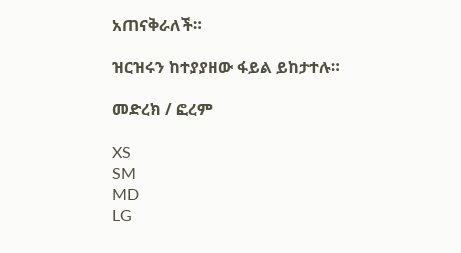አጠናቅራለች።

ዝርዝሩን ከተያያዘው ፋይል ይከታተሉ።

መድረክ / ፎረም

XS
SM
MD
LG